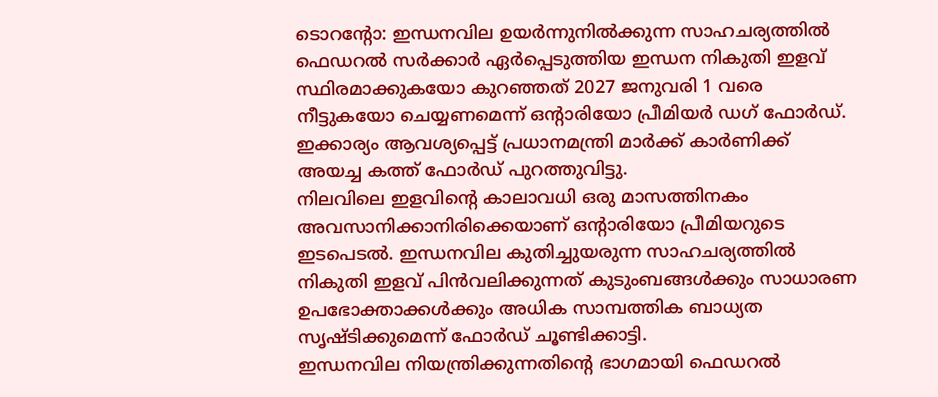ടൊറന്റോ: ഇന്ധനവില ഉയർന്നുനിൽക്കുന്ന സാഹചര്യത്തിൽ ഫെഡറൽ സർക്കാർ ഏർപ്പെടുത്തിയ ഇന്ധന നികുതി ഇളവ് സ്ഥിരമാക്കുകയോ കുറഞ്ഞത് 2027 ജനുവരി 1 വരെ നീട്ടുകയോ ചെയ്യണമെന്ന് ഒന്റാരിയോ പ്രീമിയർ ഡഗ് ഫോർഡ്. ഇക്കാര്യം ആവശ്യപ്പെട്ട് പ്രധാനമന്ത്രി മാർക്ക് കാർണിക്ക് അയച്ച കത്ത് ഫോർഡ് പുറത്തുവിട്ടു.
നിലവിലെ ഇളവിന്റെ കാലാവധി ഒരു മാസത്തിനകം അവസാനിക്കാനിരിക്കെയാണ് ഒന്റാരിയോ പ്രീമിയറുടെ ഇടപെടൽ. ഇന്ധനവില കുതിച്ചുയരുന്ന സാഹചര്യത്തിൽ നികുതി ഇളവ് പിൻവലിക്കുന്നത് കുടുംബങ്ങൾക്കും സാധാരണ ഉപഭോക്താക്കൾക്കും അധിക സാമ്പത്തിക ബാധ്യത സൃഷ്ടിക്കുമെന്ന് ഫോർഡ് ചൂണ്ടിക്കാട്ടി.
ഇന്ധനവില നിയന്ത്രിക്കുന്നതിന്റെ ഭാഗമായി ഫെഡറൽ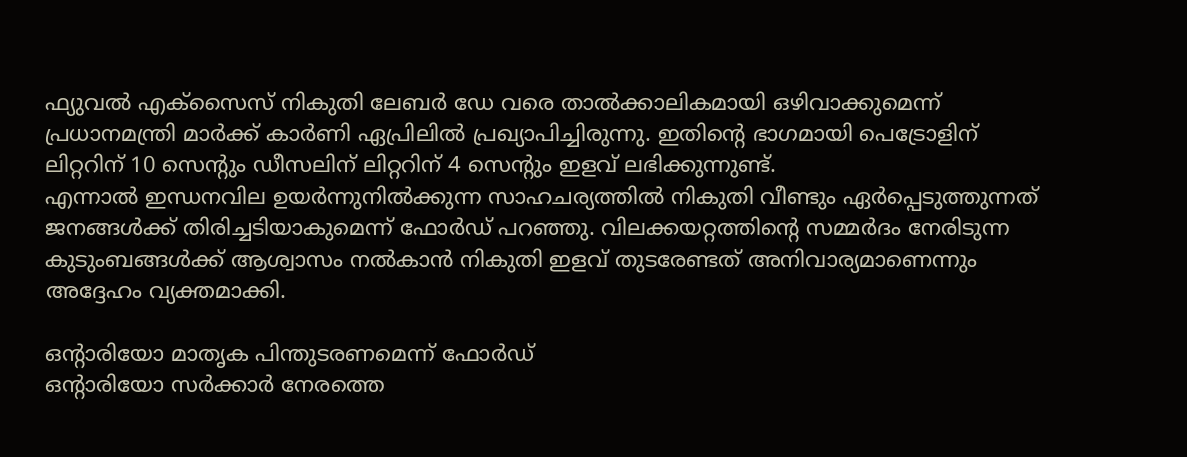ഫ്യുവൽ എക്സൈസ് നികുതി ലേബർ ഡേ വരെ താൽക്കാലികമായി ഒഴിവാക്കുമെന്ന് പ്രധാനമന്ത്രി മാർക്ക് കാർണി ഏപ്രിലിൽ പ്രഖ്യാപിച്ചിരുന്നു. ഇതിന്റെ ഭാഗമായി പെട്രോളിന് ലിറ്ററിന് 10 സെന്റും ഡീസലിന് ലിറ്ററിന് 4 സെന്റും ഇളവ് ലഭിക്കുന്നുണ്ട്.
എന്നാൽ ഇന്ധനവില ഉയർന്നുനിൽക്കുന്ന സാഹചര്യത്തിൽ നികുതി വീണ്ടും ഏർപ്പെടുത്തുന്നത് ജനങ്ങൾക്ക് തിരിച്ചടിയാകുമെന്ന് ഫോർഡ് പറഞ്ഞു. വിലക്കയറ്റത്തിന്റെ സമ്മർദം നേരിടുന്ന കുടുംബങ്ങൾക്ക് ആശ്വാസം നൽകാൻ നികുതി ഇളവ് തുടരേണ്ടത് അനിവാര്യമാണെന്നും അദ്ദേഹം വ്യക്തമാക്കി.

ഒന്റാരിയോ മാതൃക പിന്തുടരണമെന്ന് ഫോർഡ്
ഒന്റാരിയോ സർക്കാർ നേരത്തെ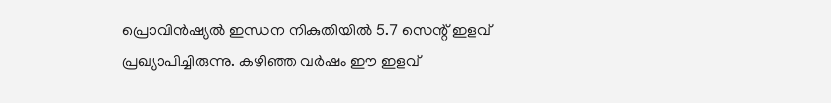പ്രൊവിൻഷ്യൽ ഇന്ധന നികുതിയിൽ 5.7 സെന്റ് ഇളവ് പ്രഖ്യാപിച്ചിരുന്നു. കഴിഞ്ഞ വർഷം ഈ ഇളവ്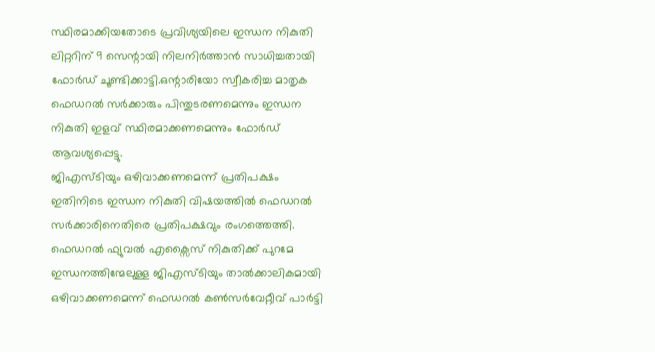സ്ഥിരമാക്കിയതോടെ പ്രവിശ്യയിലെ ഇന്ധന നികുതി ലിറ്ററിന് 9 സെന്റായി നിലനിർത്താൻ സാധിച്ചതായി ഫോർഡ് ചൂണ്ടിക്കാട്ടി.ഒന്റാരിയോ സ്വീകരിച്ച മാതൃക ഫെഡറൽ സർക്കാരും പിന്തുടരണമെന്നും ഇന്ധന നികുതി ഇളവ് സ്ഥിരമാക്കണമെന്നും ഫോർഡ് ആവശ്യപ്പെട്ടു.
ജിഎസ്ടിയും ഒഴിവാക്കണമെന്ന് പ്രതിപക്ഷം
ഇതിനിടെ ഇന്ധന നികുതി വിഷയത്തിൽ ഫെഡറൽ സർക്കാരിനെതിരെ പ്രതിപക്ഷവും രംഗത്തെത്തി. ഫെഡറൽ ഫ്യുവൽ എക്സൈസ് നികുതിക്ക് പുറമേ ഇന്ധനത്തിന്മേലുള്ള ജിഎസ്ടിയും താൽക്കാലികമായി ഒഴിവാക്കണമെന്ന് ഫെഡറൽ കൺസർവേറ്റീവ് പാർട്ടി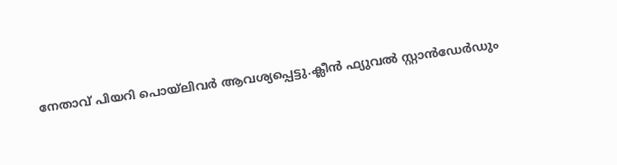നേതാവ് പിയറി പൊയ്ലിവർ ആവശ്യപ്പെട്ടു.ക്ലീൻ ഫ്യുവൽ സ്റ്റാൻഡേർഡും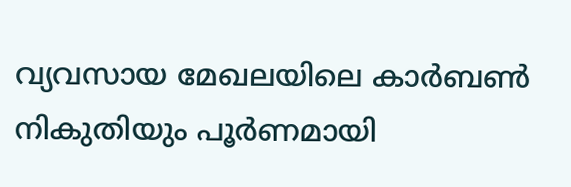വ്യവസായ മേഖലയിലെ കാർബൺ നികുതിയും പൂർണമായി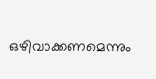ഒഴിവാക്കണമെന്നും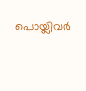പൊയ്ലിവർ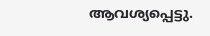ആവശ്യപ്പെട്ടു.